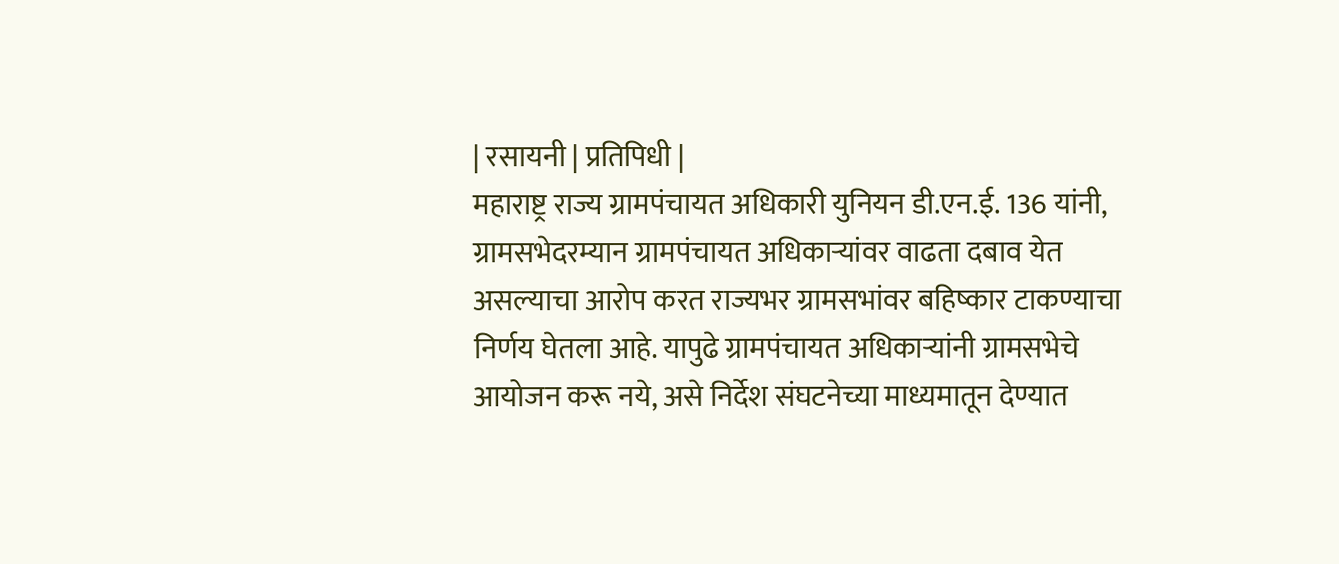| रसायनी | प्रतिपिधी |
महाराष्ट्र राज्य ग्रामपंचायत अधिकारी युनियन डी.एन.ई. 136 यांनी, ग्रामसभेदरम्यान ग्रामपंचायत अधिकाऱ्यांवर वाढता दबाव येत असल्याचा आरोप करत राज्यभर ग्रामसभांवर बहिष्कार टाकण्याचा निर्णय घेतला आहे. यापुढे ग्रामपंचायत अधिकाऱ्यांनी ग्रामसभेचे आयोजन करू नये, असे निर्देश संघटनेच्या माध्यमातून देण्यात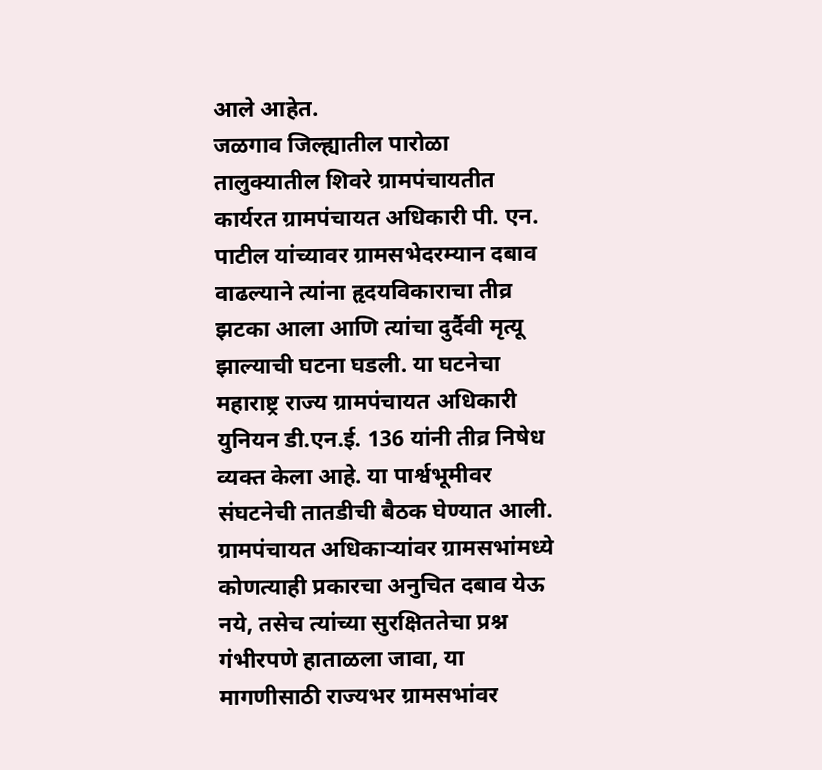आले आहेत.
जळगाव जिल्ह्यातील पारोळा तालुक्यातील शिवरे ग्रामपंचायतीत कार्यरत ग्रामपंचायत अधिकारी पी. एन. पाटील यांच्यावर ग्रामसभेदरम्यान दबाव वाढल्याने त्यांना हृदयविकाराचा तीव्र झटका आला आणि त्यांचा दुर्दैवी मृत्यू झाल्याची घटना घडली. या घटनेचा महाराष्ट्र राज्य ग्रामपंचायत अधिकारी युनियन डी.एन.ई. 136 यांनी तीव्र निषेध व्यक्त केला आहे. या पार्श्वभूमीवर संघटनेची तातडीची बैठक घेण्यात आली. ग्रामपंचायत अधिकाऱ्यांवर ग्रामसभांमध्ये कोणत्याही प्रकारचा अनुचित दबाव येऊ नये, तसेच त्यांच्या सुरक्षिततेचा प्रश्न गंभीरपणे हाताळला जावा, या मागणीसाठी राज्यभर ग्रामसभांवर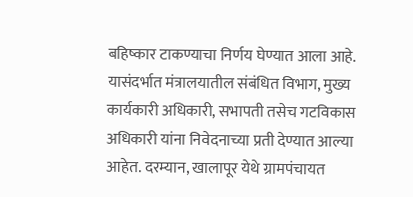बहिष्कार टाकण्याचा निर्णय घेण्यात आला आहे. यासंदर्भात मंत्रालयातील संबंधित विभाग, मुख्य कार्यकारी अधिकारी, सभापती तसेच गटविकास अधिकारी यांना निवेदनाच्या प्रती देण्यात आल्या आहेत. दरम्यान, खालापूर येथे ग्रामपंचायत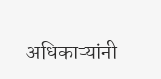अधिकाऱ्यांनी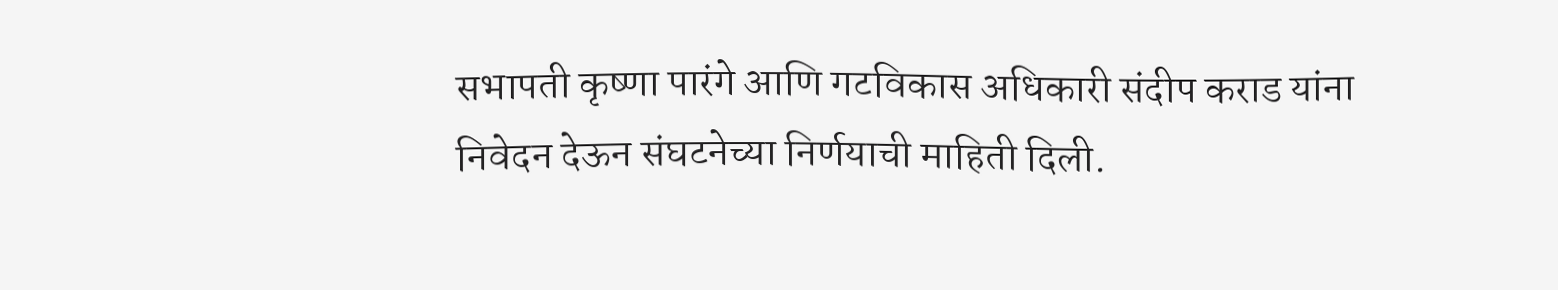सभापती कृष्णा पारंगे आणि गटविकास अधिकारी संदीप कराड यांना निवेदन देऊन संघटनेच्या निर्णयाची माहिती दिली.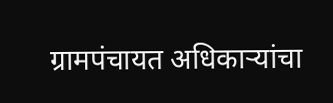ग्रामपंचायत अधिकाऱ्यांचा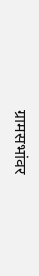ग्रामसभांवर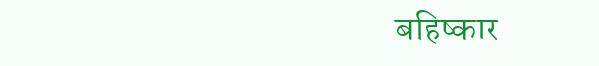बहिष्कार